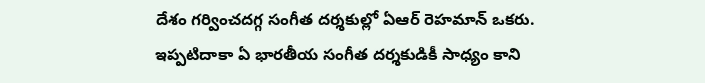దేశం గర్వించదగ్గ సంగీత దర్శకుల్లో ఏఆర్ రెహమాన్ ఒకరు. ఇప్పటిదాకా ఏ భారతీయ సంగీత దర్శకుడికీ సాధ్యం కాని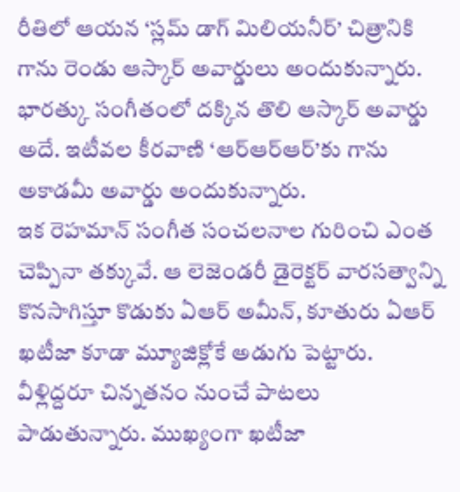రీతిలో ఆయన ‘స్లమ్ డాగ్ మిలియనీర్’ చిత్రానికి గాను రెండు ఆస్కార్ అవార్డులు అందుకున్నారు. భారత్కు సంగీతంలో దక్కిన తొలి ఆస్కార్ అవార్డు అదే. ఇటీవల కీరవాణి ‘ఆర్ఆర్ఆర్’కు గాను అకాడమీ అవార్డు అందుకున్నారు.
ఇక రెహమాన్ సంగీత సంచలనాల గురించి ఎంత చెప్పినా తక్కువే. ఆ లెజెండరీ డైరెక్టర్ వారసత్వాన్ని కొనసాగిస్తూ కొడుకు ఏఆర్ అమీన్, కూతురు ఏఆర్ ఖటీజా కూడా మ్యూజిక్లోకే అడుగు పెట్టారు. వీళ్లిద్దరూ చిన్నతనం నుంచే పాటలు పాడుతున్నారు. ముఖ్యంగా ఖటీజా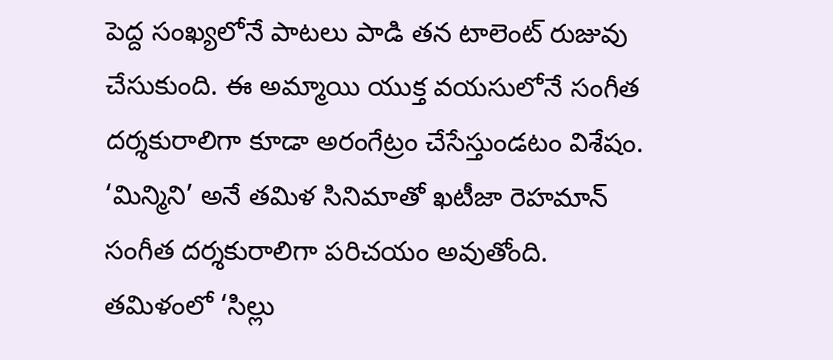పెద్ద సంఖ్యలోనే పాటలు పాడి తన టాలెంట్ రుజువు చేసుకుంది. ఈ అమ్మాయి యుక్త వయసులోనే సంగీత దర్శకురాలిగా కూడా అరంగేట్రం చేసేస్తుండటం విశేషం.
‘మిన్మిని’ అనే తమిళ సినిమాతో ఖటీజా రెహమాన్ సంగీత దర్శకురాలిగా పరిచయం అవుతోంది. తమిళంలో ‘సిల్లు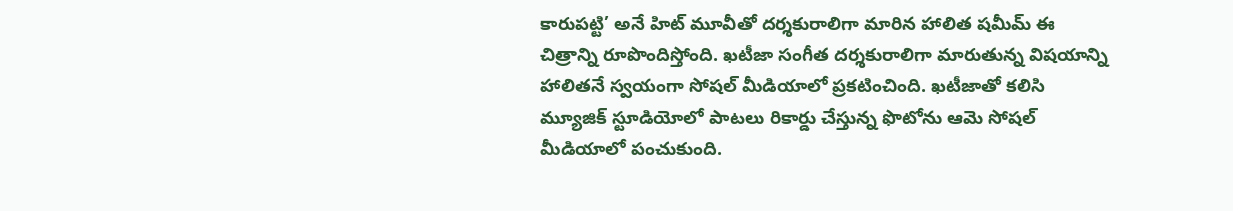కారుపట్టి’ అనే హిట్ మూవీతో దర్శకురాలిగా మారిన హాలిత షమీమ్ ఈ చిత్రాన్ని రూపొందిస్తోంది. ఖటీజా సంగీత దర్శకురాలిగా మారుతున్న విషయాన్ని హాలితనే స్వయంగా సోషల్ మీడియాలో ప్రకటించింది. ఖటీజాతో కలిసి మ్యూజిక్ స్టూడియోలో పాటలు రికార్డు చేస్తున్న ఫొటోను ఆమె సోషల్ మీడియాలో పంచుకుంది.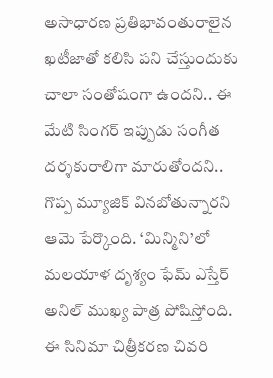అసాధారణ ప్రతిభావంతురాలైన ఖటీజాతో కలిసి పని చేస్తుందుకు చాలా సంతోషంగా ఉందని.. ఈ మేటి సింగర్ ఇప్పుడు సంగీత దర్శకురాలిగా మారుతోందని.. గొప్ప మ్యూజిక్ వినబోతున్నారని ఆమె పేర్కొంది. ‘మిన్మిని’లో మలయాళ దృశ్యం ఫేమ్ ఎస్తేర్ అనిల్ ముఖ్య పాత్ర పోషిస్తోంది. ఈ సినిమా చిత్రీకరణ చివరి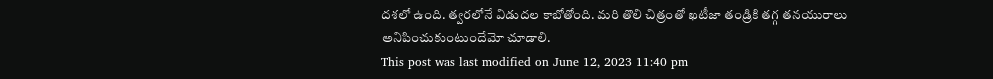దశలో ఉంది. త్వరలోనే విడుదల కాబోతోంది. మరి తొలి చిత్రంతో ఖటీజా తండ్రికి తగ్గ తనయురాలు అనిపించుకుంటుందేమో చూడాలి.
This post was last modified on June 12, 2023 11:40 pm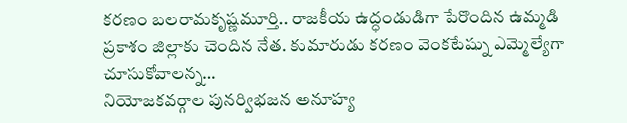కరణం బలరామకృష్ణమూర్తి.. రాజకీయ ఉద్ధండుడిగా పేరొందిన ఉమ్మడి ప్రకాశం జిల్లాకు చెందిన నేత. కుమారుడు కరణం వెంకటేష్ను ఎమ్మెల్యేగా చూసుకోవాలన్న…
నియోజకవర్గాల పునర్విభజన అనూహ్య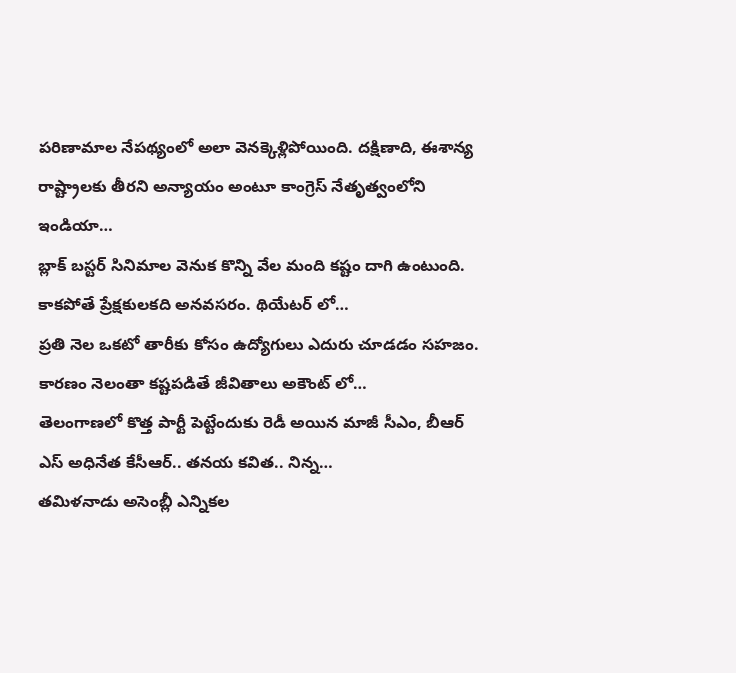పరిణామాల నేపథ్యంలో అలా వెనక్కెళ్లిపోయింది. దక్షిణాది, ఈశాన్య రాష్ట్రాలకు తీరని అన్యాయం అంటూ కాంగ్రెస్ నేతృత్వంలోని ఇండియా…
బ్లాక్ బస్టర్ సినిమాల వెనుక కొన్ని వేల మంది కష్టం దాగి ఉంటుంది. కాకపోతే ప్రేక్షకులకది అనవసరం. థియేటర్ లో…
ప్రతి నెల ఒకటో తారీకు కోసం ఉద్యోగులు ఎదురు చూడడం సహజం. కారణం నెలంతా కష్టపడితే జీవితాలు అకౌంట్ లో…
తెలంగాణలో కొత్త పార్టీ పెట్టేందుకు రెడీ అయిన మాజీ సీఎం, బీఆర్ ఎస్ అధినేత కేసీఆర్.. తనయ కవిత.. నిన్న…
తమిళనాడు అసెంబ్లీ ఎన్నికల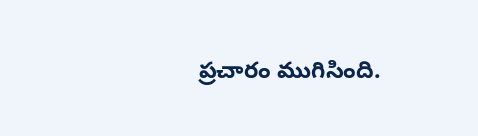ప్రచారం ముగిసింది.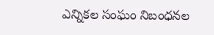ఎన్నికల సంఘం నిబంధనల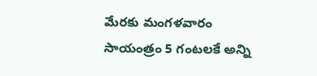మేరకు మంగళవారం సాయంత్రం 5 గంటలకే అన్ని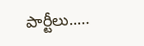పార్టీలు..…